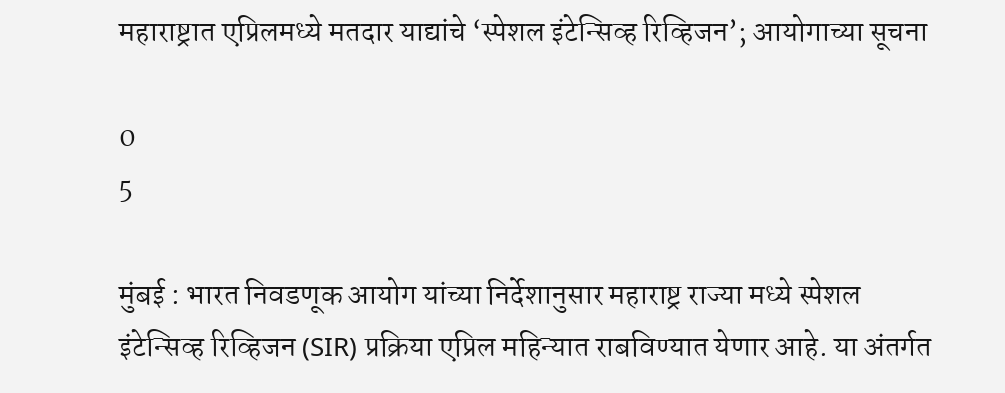महाराष्ट्रात एप्रिलमध्ये मतदार याद्यांचे ‘स्पेशल इंटेन्सिव्ह रिव्हिजन’; आयोगाच्या सूचना

0
5

मुंबई : भारत निवडणूक आयोग यांच्या निर्देशानुसार महाराष्ट्र राज्या मध्ये स्पेशल इंटेन्सिव्ह रिव्हिजन (SIR) प्रक्रिया एप्रिल महिन्यात राबविण्यात येणार आहे. या अंतर्गत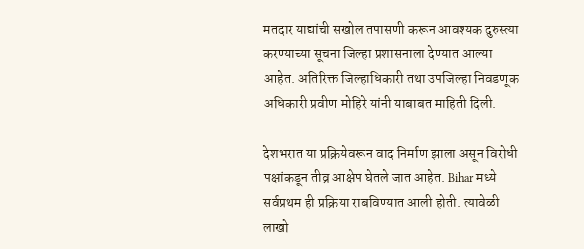मतदार याद्यांची सखोल तपासणी करून आवश्यक दुरुस्त्या करण्याच्या सूचना जिल्हा प्रशासनाला देण्यात आल्या आहेत. अतिरिक्त जिल्हाधिकारी तथा उपजिल्हा निवडणूक अधिकारी प्रवीण मोहिरे यांनी याबाबत माहिती दिली.

देशभरात या प्रक्रियेवरून वाद निर्माण झाला असून विरोधी पक्षांकडून तीव्र आक्षेप घेतले जात आहेत. Bihar मध्ये सर्वप्रथम ही प्रक्रिया राबविण्यात आली होती. त्यावेळी लाखो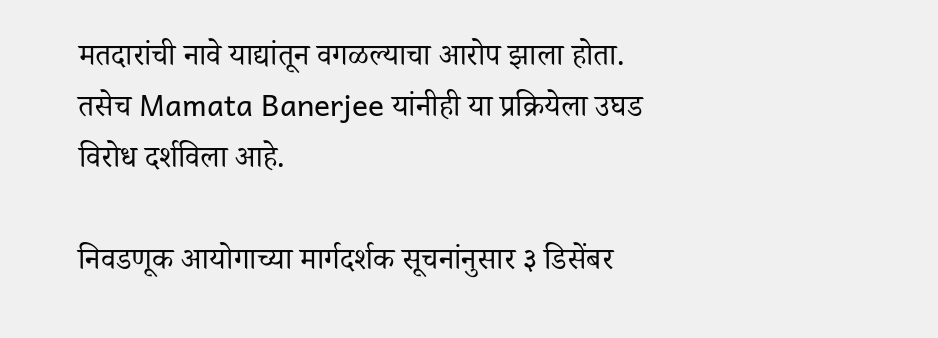मतदारांची नावे याद्यांतून वगळल्याचा आरोप झाला होता. तसेच Mamata Banerjee यांनीही या प्रक्रियेला उघड विरोध दर्शविला आहे.

निवडणूक आयोगाच्या मार्गदर्शक सूचनांनुसार ३ डिसेंबर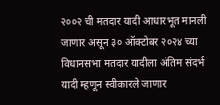२००२ ची मतदार यादी आधारभूत मानली जाणार असून ३० ऑक्टोबर २०२४ च्या विधानसभा मतदार यादीला अंतिम संदर्भ यादी म्हणून स्वीकारले जाणार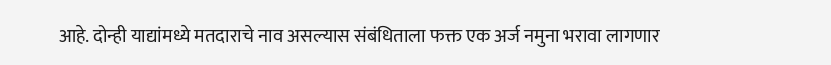आहे. दोन्ही याद्यांमध्ये मतदाराचे नाव असल्यास संबंधिताला फक्त एक अर्ज नमुना भरावा लागणार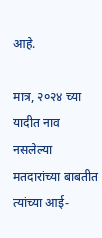आहे.

मात्र, २०२४ च्या यादीत नाव नसलेल्या मतदारांच्या बाबतीत त्यांच्या आई-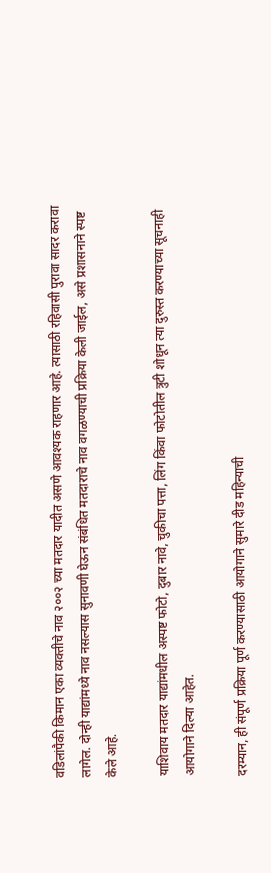वडिलांपैकी किमान एका व्यक्तीचे नाव २००२ च्या मतदार यादीत असणे आवश्यक राहणार आहे. त्यासाठी रहिवासी पुरावा सादर करावा लागेल. दोन्ही याद्यांमध्ये नाव नसल्यास सुनावणी घेऊन संबंधित मतदाराचे नाव वगळण्याची प्रक्रिया केली जाईल, असे प्रशासनाने स्पष्ट केले आहे.

याशिवाय मतदार याद्यांमधील अस्पष्ट फोटो, दुबार नावे, चुकीचा पत्ता, लिंग किंवा फोटोतील त्रुटी शोधून त्या दुरुस्त करण्याच्या सूचनाही आयोगाने दिल्या आहेत.

दरम्यान, ही संपूर्ण प्रक्रिया पूर्ण करण्यासाठी आयोगाने सुमारे दीड महिन्याची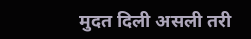मुदत दिली असली तरी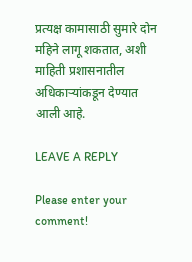प्रत्यक्ष कामासाठी सुमारे दोन महिने लागू शकतात, अशी माहिती प्रशासनातील अधिकाऱ्यांकडून देण्यात आली आहे.

LEAVE A REPLY

Please enter your comment!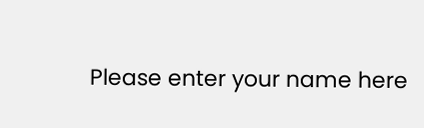Please enter your name here